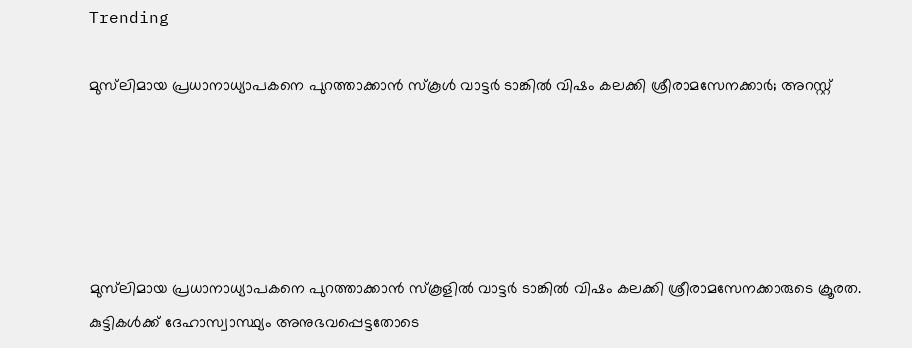Trending

മുസ്‍ലിമായ പ്രധാനാധ്യാപകനെ പുറത്താക്കാന്‍ സ്കൂള്‍ വാട്ടര്‍ ടാങ്കില്‍ വിഷം കലക്കി ശ്രീരാമസേനക്കാര്‍; അറസ്റ്റ്





മുസ്‍ലിമായ പ്രധാനാധ്യാപകനെ പുറത്താക്കാന്‍ സ്കൂളില്‍ വാട്ടര്‍ ടാങ്കില്‍ വിഷം കലക്കി ശ്രീരാമസേനക്കാരുടെ ക്രൂരത. കുട്ടികള്‍ക്ക് ദേഹാസ്വാസ്ഥ്യം അനുഭവപ്പെട്ടതോടെ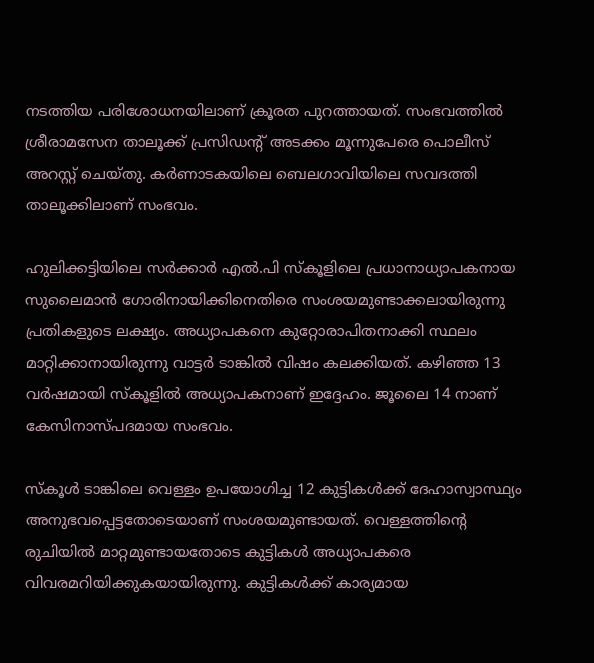നടത്തിയ പരിശോധനയിലാണ് ക്രൂരത പുറത്തായത്. സംഭവത്തില്‍ ശ്രീരാമസേന താലൂക്ക് പ്രസിഡന്‍റ് അടക്കം മൂന്നുപേരെ പൊലീസ് അറസ്റ്റ് ചെയ്തു. കര്‍ണാടകയിലെ ബെലഗാവിയിലെ സവദത്തി താലൂക്കിലാണ് സംഭവം.

ഹുലിക്കട്ടിയിലെ സര്‍ക്കാര്‍ എല്‍.പി സ്കൂളിലെ പ്രധാനാധ്യാപകനായ സുലൈമാന്‍ ഗോരിനായിക്കിനെതിരെ സംശയമുണ്ടാക്കലായിരുന്നു പ്രതികളുടെ ലക്ഷ്യം. അധ്യാപകനെ കുറ്റോരാപിതനാക്കി സ്ഥലം മാറ്റിക്കാനായിരുന്നു വാട്ടര്‍ ടാങ്കില്‍ വിഷം കലക്കിയത്. കഴിഞ്ഞ 13 വര്‍ഷമായി സ്കൂളില്‍ അധ്യാപകനാണ് ഇദ്ദേഹം. ജൂലൈ 14 നാണ് കേസിനാസ്പദമായ സംഭവം.

സ്കൂള്‍ ടാങ്കിലെ വെള്ളം ഉപയോഗിച്ച 12 കുട്ടികള്‍ക്ക് ദേഹാസ്വാസ്ഥ്യം അനുഭവപ്പെട്ടതോടെയാണ് സംശയമുണ്ടായത്. വെള്ളത്തിന്‍റെ രുചിയില്‍ മാറ്റമുണ്ടായതോടെ കുട്ടികള്‍ അധ്യാപകരെ വിവരമറിയിക്കുകയായിരുന്നു. കുട്ടികള്‍ക്ക് കാര്യമായ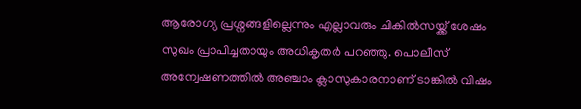ആരോഗ്യ പ്രശ്നങ്ങളില്ലെന്നും എല്ലാവരും ചികില്‍സയ്ക്ക് ശേഷം സുഖം പ്രാപിച്ചതായും അധികൃതര്‍ പറഞ്ഞു. പൊലീസ് അന്വേഷണത്തില്‍ അഞ്ചാം ക്ലാസുകാരനാണ് ടാങ്കില്‍ വിഷം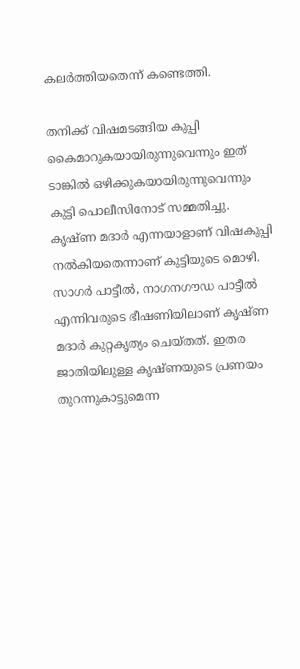കലര്‍ത്തിയതെന്ന് കണ്ടെത്തി.

തനിക്ക് വിഷമടങ്ങിയ കുപ്പി കൈമാറുകയായിരുന്നുവെന്നും ഇത് ടാങ്കില്‍ ഒഴിക്കുകയായിരുന്നുവെന്നും കുട്ടി പൊലീസിനോട് സമ്മതിച്ചു. കൃഷ്ണ മദാർ എന്നയാളാണ് വിഷകുപ്പി നല്‍കിയതെന്നാണ് കുട്ടിയുടെ മൊഴി. സാഗർ പാട്ടീല്‍, നാഗനഗൗഡ പാട്ടീല്‍ എന്നിവരുടെ ഭീഷണിയിലാണ് കൃഷ്ണ മദാര്‍ കുറ്റകൃത്യം ചെയ്തത്. ഇതര ജാതിയിലുള്ള കൃഷ്ണയുടെ പ്രണയം തുറന്നുകാട്ടുമെന്ന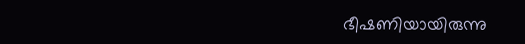ഭീഷണിയായിരുന്നു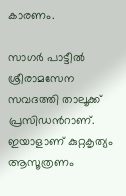കാരണം.

സാഗര്‍ പാട്ടീല്‍ ശ്രീരാമസേന സവദത്തി താലൂക്ക് പ്രസിഡന്‍റാണ്. ഇയാളാണ് കുറ്റകൃത്യം ആസൂത്രണം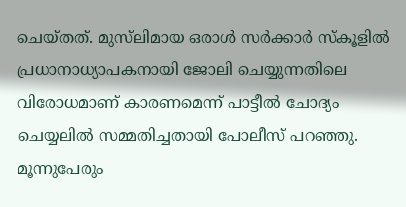ചെയ്തത്. മുസ്‍ലിമായ ഒരാള്‍ സർക്കാർ സ്‌കൂളിൽ പ്രധാനാധ്യാപകനായി ജോലി ചെയ്യുന്നതിലെ വിരോധമാണ് കാരണമെന്ന് പാട്ടീൽ ചോദ്യം ചെയ്യലിൽ സമ്മതിച്ചതായി പോലീസ് പറഞ്ഞു. മൂന്നുപേരും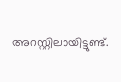അറസ്റ്റിലായിട്ടുണ്ട്.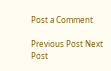Post a Comment

Previous Post Next Post